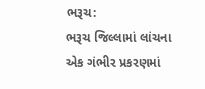ભરૂચ:
ભરૂચ જિલ્લામાં લાંચના એક ગંભીર પ્રકરણમાં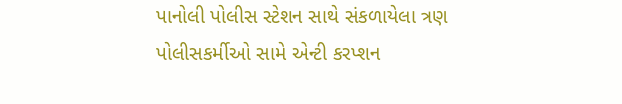પાનોલી પોલીસ સ્ટેશન સાથે સંકળાયેલા ત્રણ પોલીસકર્મીઓ સામે એન્ટી કરપ્શન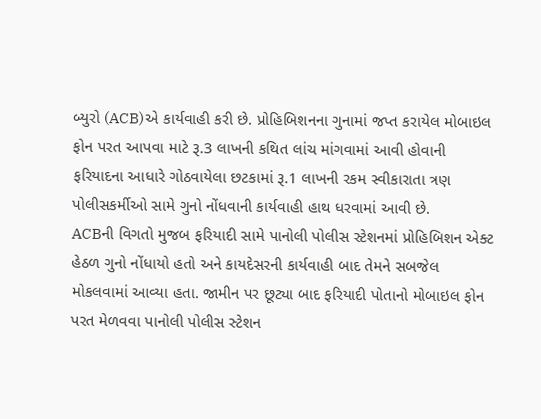બ્યુરો (ACB)એ કાર્યવાહી કરી છે. પ્રોહિબિશનના ગુનામાં જપ્ત કરાયેલ મોબાઇલ ફોન પરત આપવા માટે રૂ.3 લાખની કથિત લાંચ માંગવામાં આવી હોવાની ફરિયાદના આધારે ગોઠવાયેલા છટકામાં રૂ.1 લાખની રકમ સ્વીકારાતા ત્રણ પોલીસકર્મીઓ સામે ગુનો નોંધવાની કાર્યવાહી હાથ ધરવામાં આવી છે.
ACBની વિગતો મુજબ ફરિયાદી સામે પાનોલી પોલીસ સ્ટેશનમાં પ્રોહિબિશન એક્ટ હેઠળ ગુનો નોંધાયો હતો અને કાયદેસરની કાર્યવાહી બાદ તેમને સબજેલ મોકલવામાં આવ્યા હતા. જામીન પર છૂટ્યા બાદ ફરિયાદી પોતાનો મોબાઇલ ફોન પરત મેળવવા પાનોલી પોલીસ સ્ટેશન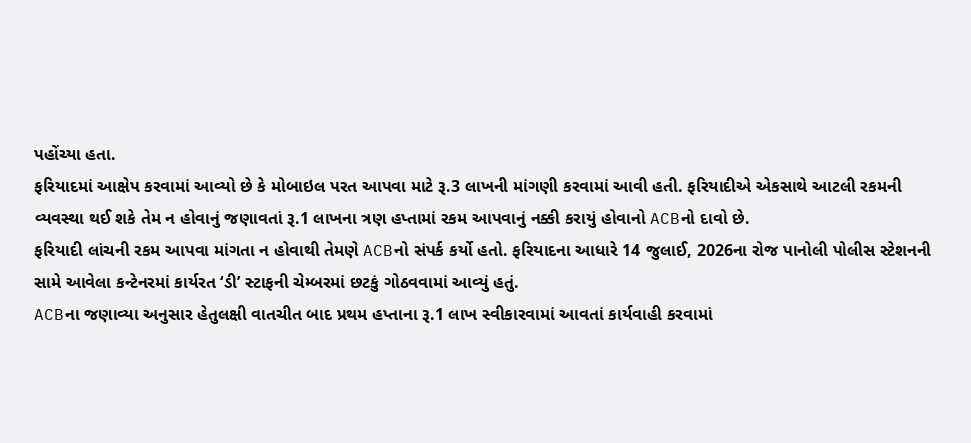પહોંચ્યા હતા.
ફરિયાદમાં આક્ષેપ કરવામાં આવ્યો છે કે મોબાઇલ પરત આપવા માટે રૂ.3 લાખની માંગણી કરવામાં આવી હતી. ફરિયાદીએ એકસાથે આટલી રકમની વ્યવસ્થા થઈ શકે તેમ ન હોવાનું જણાવતાં રૂ.1 લાખના ત્રણ હપ્તામાં રકમ આપવાનું નક્કી કરાયું હોવાનો ACBનો દાવો છે.
ફરિયાદી લાંચની રકમ આપવા માંગતા ન હોવાથી તેમણે ACBનો સંપર્ક કર્યો હતો. ફરિયાદના આધારે 14 જુલાઈ, 2026ના રોજ પાનોલી પોલીસ સ્ટેશનની સામે આવેલા કન્ટેનરમાં કાર્યરત ‘ડી’ સ્ટાફની ચેમ્બરમાં છટકું ગોઠવવામાં આવ્યું હતું.
ACBના જણાવ્યા અનુસાર હેતુલક્ષી વાતચીત બાદ પ્રથમ હપ્તાના રૂ.1 લાખ સ્વીકારવામાં આવતાં કાર્યવાહી કરવામાં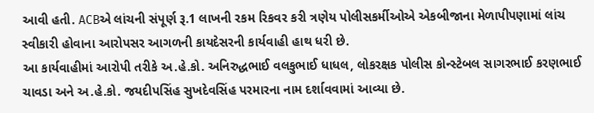આવી હતી. ACBએ લાંચની સંપૂર્ણ રૂ.1 લાખની રકમ રિકવર કરી ત્રણેય પોલીસકર્મીઓએ એકબીજાના મેળાપીપણામાં લાંચ સ્વીકારી હોવાના આરોપસર આગળની કાયદેસરની કાર્યવાહી હાથ ધરી છે.
આ કાર્યવાહીમાં આરોપી તરીકે અ.હે.કો. અનિરુદ્ધભાઈ વલકુભાઈ ધાધલ, લોકરક્ષક પોલીસ કોન્સ્ટેબલ સાગરભાઈ કરણભાઈ ચાવડા અને અ.હે.કો. જયદીપસિંહ સુખદેવસિંહ પરમારના નામ દર્શાવવામાં આવ્યા છે.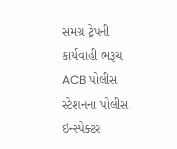સમગ્ર ટ્રેપની કાર્યવાહી ભરૂચ ACB પોલીસ સ્ટેશનના પોલીસ ઇન્સ્પેક્ટર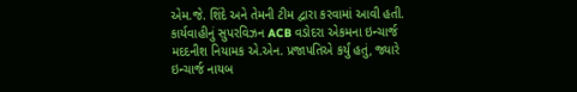એમ.જે. શિંદે અને તેમની ટીમ દ્વારા કરવામાં આવી હતી. કાર્યવાહીનું સુપરવિઝન ACB વડોદરા એકમના ઇન્ચાર્જ મદદનીશ નિયામક એ.એન. પ્રજાપતિએ કર્યું હતું, જ્યારે ઇન્ચાર્જ નાયબ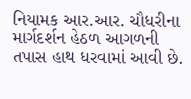નિયામક આર.આર. ચૌધરીના માર્ગદર્શન હેઠળ આગળની તપાસ હાથ ધરવામાં આવી છે.